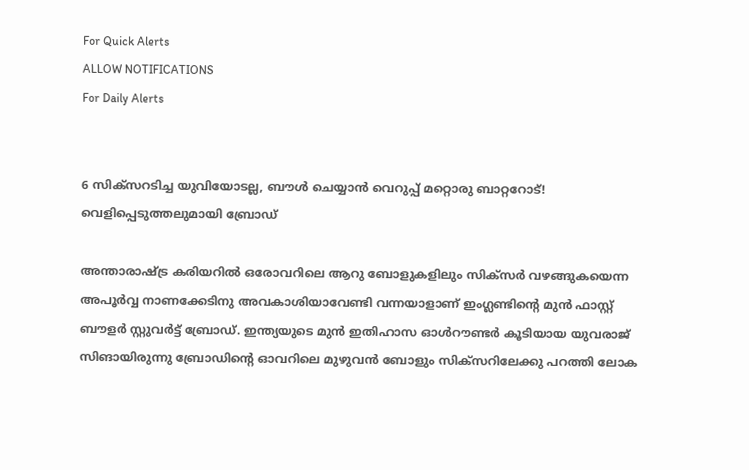For Quick Alerts
ALLOW NOTIFICATIONS
For Daily Alerts


6 സിക്‌സറടിച്ച യുവിയോടല്ല, ബൗള്‍ ചെയ്യാന്‍ വെറുപ്പ് മറ്റൊരു ബാറ്ററോട്! വെളിപ്പെടുത്തലുമായി ബ്രോഡ്

അന്താരാഷ്ട്ര കരിയറില്‍ ഒരോവറിലെ ആറു ബോളുകളിലും സിക്‌സര്‍ വഴങ്ങുകയെന്ന അപൂര്‍വ്വ നാണക്കേടിനു അവകാശിയാവേണ്ടി വന്നയാളാണ് ഇംഗ്ലണ്ടിന്റെ മുന്‍ ഫാസ്റ്റ് ബൗളര്‍ സ്റ്റുവര്‍ട്ട് ബ്രോഡ്. ഇന്ത്യയുടെ മുന്‍ ഇതിഹാസ ഓള്‍റൗണ്ടര്‍ കൂടിയായ യുവരാജ് സിങായിരുന്നു ബ്രോഡിന്റെ ഓവറിലെ മുഴുവന്‍ ബോളും സിക്‌സറിലേക്കു പറത്തി ലോക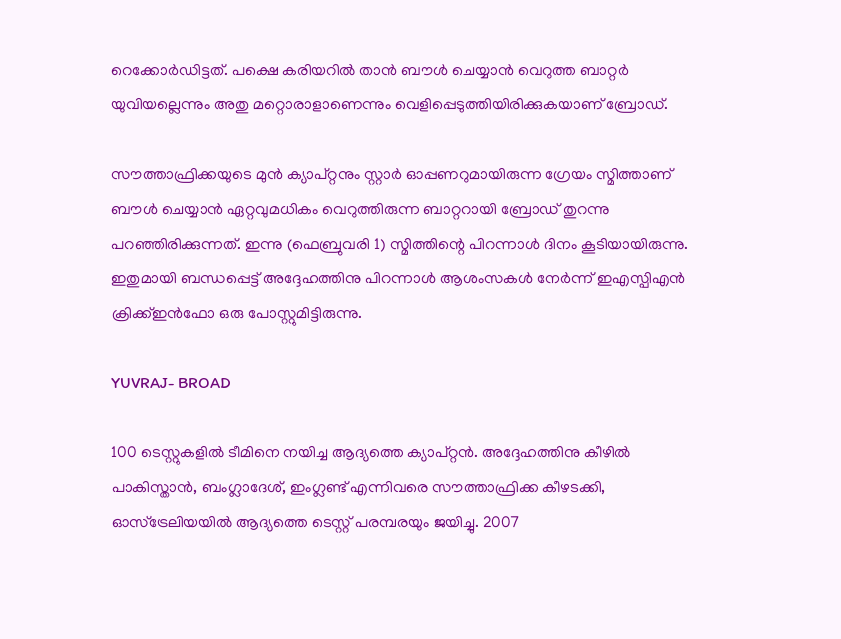റെക്കോര്‍ഡിട്ടത്. പക്ഷെ കരിയറില്‍ താന്‍ ബൗള്‍ ചെയ്യാന്‍ വെറുത്ത ബാറ്റര്‍ യുവിയല്ലെന്നും അതു മറ്റൊരാളാണെന്നും വെളിപ്പെടുത്തിയിരിക്കുകയാണ് ബ്രോഡ്.

സൗത്താഫ്രിക്കയുടെ മുന്‍ ക്യാപ്റ്റനും സ്റ്റാര്‍ ഓപ്പണറുമായിരുന്ന ഗ്രേയം സ്മിത്താണ് ബൗള്‍ ചെയ്യാന്‍ ഏറ്റവുമധികം വെറുത്തിരുന്ന ബാറ്ററായി ബ്രോഡ് തുറന്നു പറഞ്ഞിരിക്കുന്നത്. ഇന്നു (ഫെബ്രുവരി 1) സ്മിത്തിന്റെ പിറന്നാള്‍ ദിനം കൂടിയായിരുന്നു. ഇതുമായി ബന്ധപ്പെട്ട് അദ്ദേഹത്തിനു പിറന്നാള്‍ ആശംസകള്‍ നേര്‍ന്ന് ഇഎസ്പിഎന്‍ ക്രിക്ക്ഇന്‍ഫോ ഒരു പോസ്റ്റുമിട്ടിരുന്നു.

YUVRAJ- BROAD

100 ടെസ്റ്റുകളില്‍ ടീമിനെ നയിച്ച ആദ്യത്തെ ക്യാപ്റ്റന്‍. അദ്ദേഹത്തിനു കീഴില്‍ പാകിസ്താന്‍, ബംഗ്ലാദേശ്, ഇംഗ്ലണ്ട് എന്നിവരെ സൗത്താഫ്രിക്ക കീഴടക്കി, ഓസ്‌ട്രേലിയയില്‍ ആദ്യത്തെ ടെസ്റ്റ് പരമ്പരയും ജയിച്ചു. 2007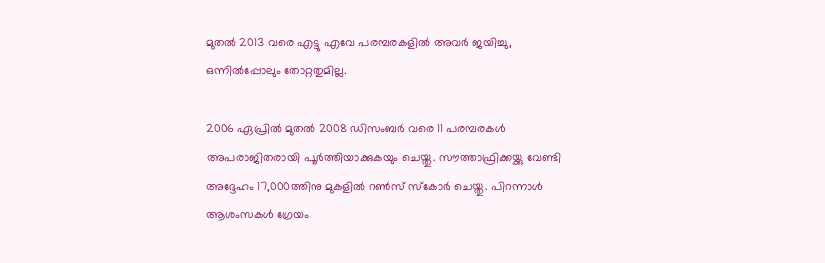മുതല്‍ 2013 വരെ എട്ടു എവേ പരമ്പരകളില്‍ അവര്‍ ജയിച്ചു, ഒന്നില്‍പ്പോലും തോറ്റതുമില്ല.

2006 ഏപ്രില്‍ മുതല്‍ 2008 ഡിസംബര്‍ വരെ 11 പരമ്പരകള്‍ അപരാജിതരായി പൂര്‍ത്തിയാക്കുകയും ചെയ്തു. സൗത്താഫ്രിക്കയ്ക്കു വേണ്ടി അദ്ദേഹം 17,000ത്തിനു മുകളില്‍ റണ്‍സ് സ്‌കോര്‍ ചെയ്തു. പിറന്നാള്‍ ആശംസകള്‍ ഗ്രേയം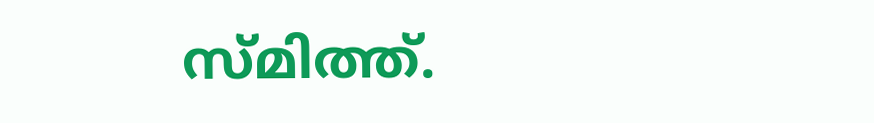സ്മിത്ത്.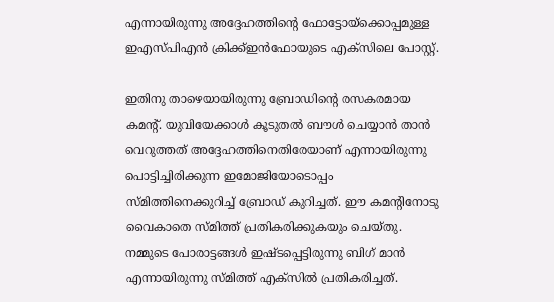എന്നായിരുന്നു അദ്ദേഹത്തിന്റെ ഫോട്ടോയ്‌ക്കൊപ്പമുള്ള ഇഎസ്പിഎന്‍ ക്രിക്ക്ഇന്‍ഫോയുടെ എക്‌സിലെ പോസ്റ്റ്.

ഇതിനു താഴെയായിരുന്നു ബ്രോഡിന്റെ രസകരമായ കമന്റ്. യുവിയേക്കാള്‍ കൂടുതല്‍ ബൗള്‍ ചെയ്യാന്‍ താന്‍ വെറുത്തത് അദ്ദേഹത്തിനെതിരേയാണ് എന്നായിരുന്നു പൊട്ടിച്ചിരിക്കുന്ന ഇമോജിയോടൊപ്പം സ്മിത്തിനെക്കുറിച്ച് ബ്രോഡ് കുറിച്ചത്. ഈ കമന്റിനോടു വൈകാതെ സ്മിത്ത് പ്രതികരിക്കുകയും ചെയ്തു. നമ്മുടെ പോരാട്ടങ്ങള്‍ ഇഷ്ടപ്പെട്ടിരുന്നു ബിഗ് മാന്‍ എന്നായിരുന്നു സ്മിത്ത് എക്‌സില്‍ പ്രതികരിച്ചത്.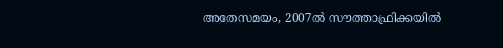അതേസമയം, 2007ല്‍ സൗത്താഫ്രിക്കയില്‍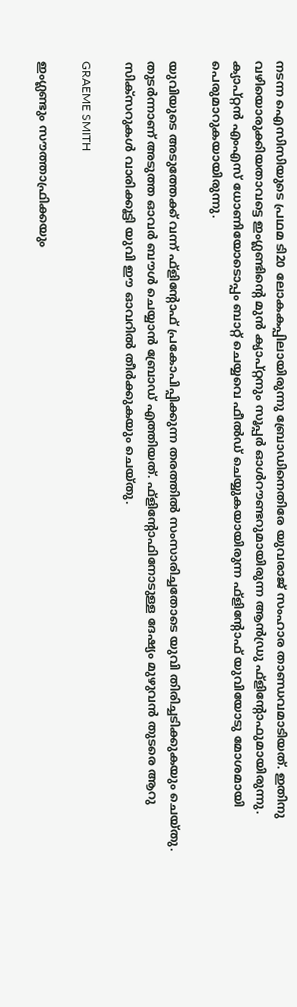നടന്ന ഐസിസിയുടെ പ്രഥമ ടി20 ലോകകപ്പിലായിരുന്നു ബ്രോഡിനെതിരേ യുവരാജ് സംഹാര താണ്ഡവമാടിയത്. ഇതിനു വഴിയൊരുക്കിയതാവട്ടെ ഇംഗ്ലണ്ടിന്റെ മുന്‍ ക്യാപ്റ്റനും സൂപ്പര്‍ ഓള്‍റൗണ്ടറുമായിരുന്ന ആന്‍ഡ്രു ഫ്‌ളിന്റോഫുമായിരുന്നു. ക്യാപ്റ്റന്‍ എംഎസ് ധോണിയോടൊപ്പം ബാറ്റ് ചെയ്യവെ ഫീല്‍ഡ് ചെയ്യുകയായിരുന്ന ഫ്‌ളിന്റോഫ് യുവിയോടു മോശമായി പെരുമാറുകയായിരുന്നു.

യുവിയുടെ അടുത്തേക്ക് വന്ന് ഫ്‌ളിന്റോഫ് പ്രകോപിപ്പിക്കുന്ന തരത്തില്‍ സംസാരിച്ചതോടെ യുവി തിരിച്ചടിക്കുകയും ചെയ്തു. തുടര്‍ന്നാണ് അടുത്ത ഓവര്‍ ബൗള്‍ ചെയ്യാന്‍ ബ്രോഡ് എത്തിയത്. ഫ്‌ളിന്റോഫിനോടുള്ള ദേഷ്യം മുഴുവന്‍ തുടരെ ആറു സിക്‌സറുകള്‍ വാരിക്കൂട്ടി യുവി ഈ ഓവറില്‍ തീര്‍ക്കുകയും ചെയ്തു.

GRAEME SMITH

ഇംഗ്ലണ്ടും സൗത്താഫ്രിക്കയും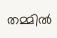തമ്മില്‍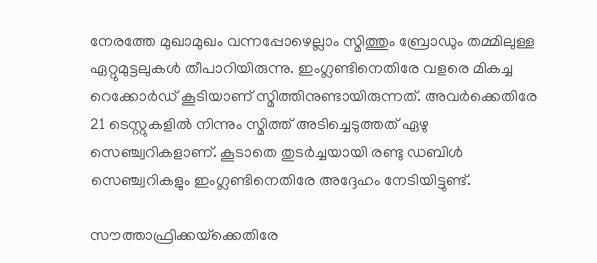നേരത്തേ മുഖാമുഖം വന്നപ്പോഴെല്ലാം സ്മിത്തും ബ്രോഡും തമ്മിലുള്ള ഏറ്റുമുട്ടലുകള്‍ തീപാറിയിരുന്നു. ഇംഗ്ലണ്ടിനെതിരേ വളരെ മികച്ച റെക്കോര്‍ഡ് കൂടിയാണ് സ്മിത്തിനുണ്ടായിരുന്നത്. അവര്‍ക്കെതിരേ 21 ടെസ്റ്റുകളില്‍ നിന്നും സ്മിത്ത് അടിച്ചെടുത്തത് ഏഴു സെഞ്ച്വറികളാണ്. കൂടാതെ തുടര്‍ച്ചയായി രണ്ടു ഡബിള്‍ സെഞ്ച്വറികളും ഇംഗ്ലണ്ടിനെതിരേ അദ്ദേഹം നേടിയിട്ടുണ്ട്.

സൗത്താഫ്രിക്കയ്‌ക്കെതിരേ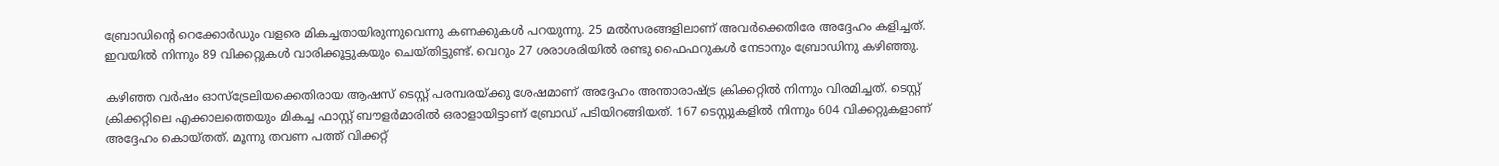ബ്രോഡിന്റെ റെക്കോര്‍ഡും വളരെ മികച്ചതായിരുന്നുവെന്നു കണക്കുകള്‍ പറയുന്നു. 25 മല്‍സരങ്ങളിലാണ് അവര്‍ക്കെതിരേ അദ്ദേഹം കളിച്ചത്. ഇവയില്‍ നിന്നും 89 വിക്കറ്റുകള്‍ വാരിക്കൂട്ടുകയും ചെയ്തിട്ടുണ്ട്. വെറും 27 ശരാശരിയില്‍ രണ്ടു ഫൈഫറുകള്‍ നേടാനും ബ്രോഡിനു കഴിഞ്ഞു.

കഴിഞ്ഞ വര്‍ഷം ഓസ്‌ട്രേലിയക്കെതിരായ ആഷസ് ടെസ്റ്റ് പരമ്പരയ്ക്കു ശേഷമാണ് അദ്ദേഹം അന്താരാഷ്ട്ര ക്രിക്കറ്റില്‍ നിന്നും വിരമിച്ചത്. ടെസ്റ്റ് ക്രിക്കറ്റിലെ എക്കാലത്തെയും മികച്ച ഫാസ്റ്റ് ബൗളര്‍മാരില്‍ ഒരാളായിട്ടാണ് ബ്രോഡ് പടിയിറങ്ങിയത്. 167 ടെസ്റ്റുകളില്‍ നിന്നും 604 വിക്കറ്റുകളാണ് അദ്ദേഹം കൊയ്തത്. മൂന്നു തവണ പത്ത് വിക്കറ്റ്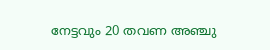നേട്ടവും 20 തവണ അഞ്ചു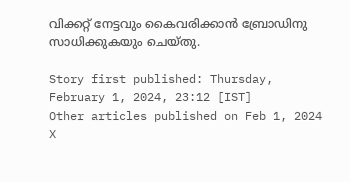വിക്കറ്റ് നേട്ടവും കൈവരിക്കാന്‍ ബ്രോഡിനു സാധിക്കുകയും ചെയ്തു.

Story first published: Thursday, February 1, 2024, 23:12 [IST]
Other articles published on Feb 1, 2024
X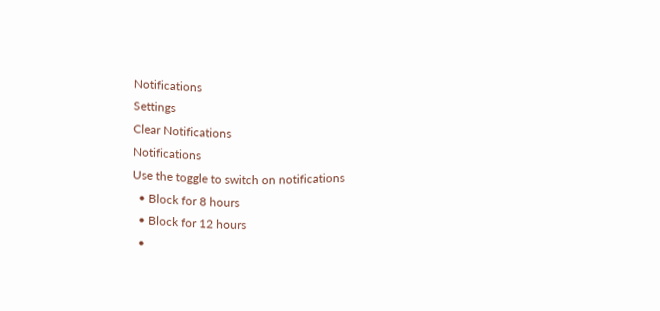Notifications
Settings
Clear Notifications
Notifications
Use the toggle to switch on notifications
  • Block for 8 hours
  • Block for 12 hours
  •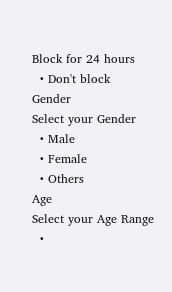Block for 24 hours
  • Don't block
Gender
Select your Gender
  • Male
  • Female
  • Others
Age
Select your Age Range
  •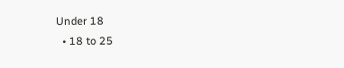Under 18
  • 18 to 25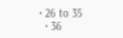• 26 to 35
  • 36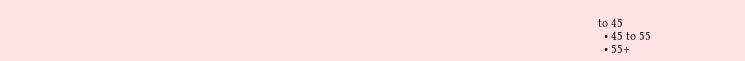to 45
  • 45 to 55
  • 55+